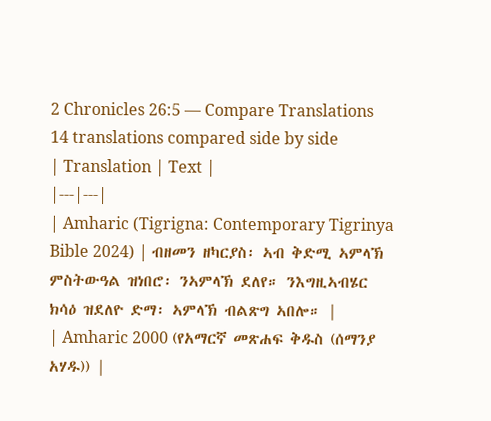2 Chronicles 26:5 — Compare Translations
14 translations compared side by side
| Translation | Text |
|---|---|
| Amharic (Tigrigna: Contemporary Tigrinya Bible 2024) | ብዘመን ዘካርያስ፡ ኣብ ቅድሚ ኣምላኽ ምስትውዓል ዝነበሮ፡ ንኣምላኽ ደለየ። ንእግዚኣብሄር ክሳዕ ዝደለዮ ድማ፡ ኣምላኽ ብልጽግ ኣበሎ። |
| Amharic 2000 (የአማርኛ መጽሐፍ ቅዱስ (ሰማንያ አሃዱ)) |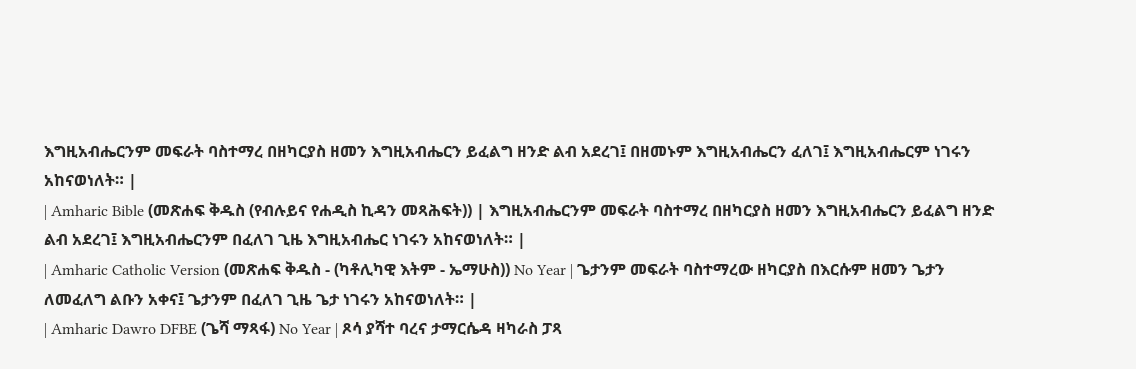እግዚአብሔርንም መፍራት ባስተማረ በዘካርያስ ዘመን እግዚአብሔርን ይፈልግ ዘንድ ልብ አደረገ፤ በዘመኑም እግዚአብሔርን ፈለገ፤ እግዚአብሔርም ነገሩን አከናወነለት። |
| Amharic Bible (መጽሐፍ ቅዱስ (የብሉይና የሐዲስ ኪዳን መጻሕፍት)) | እግዚአብሔርንም መፍራት ባስተማረ በዘካርያስ ዘመን እግዚአብሔርን ይፈልግ ዘንድ ልብ አደረገ፤ እግዚአብሔርንም በፈለገ ጊዜ እግዚአብሔር ነገሩን አከናወነለት። |
| Amharic Catholic Version (መጽሐፍ ቅዱስ - (ካቶሊካዊ እትም - ኤማሁስ)) No Year | ጌታንም መፍራት ባስተማረው ዘካርያስ በእርሱም ዘመን ጌታን ለመፈለግ ልቡን አቀና፤ ጌታንም በፈለገ ጊዜ ጌታ ነገሩን አከናወነለት። |
| Amharic Dawro DFBE (ጌሻ ማጻፋ) No Year | ጾሳ ያሻተ ባረና ታማርሴዳ ዛካራስ ፓጻ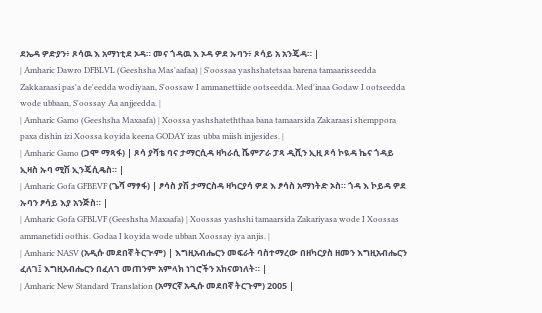ደኤዳ ዎድያን፥ ጾሳዉ እ አማነቲደ ኦዳ። መና ጎዳዉ እ ኦዳ ዎደ ኡባን፥ ጾሳይ አ አንጄዳ። |
| Amharic Dawro DFBLVL (Geeshsha Mas'aafaa) | S'oossaa yashshatetsaa barena tamaarisseedda Zakkaraasi pas'a de'eedda wodiyaan, S'oossaw I ammanettiide ootseedda. Med'inaa Godaw I ootseedda wode ubbaan, S'oossay Aa anjjeedda. |
| Amharic Gamo (Geeshsha Maxaafa) | Xoossa yashshateththaa bana tamaarsida Zakaraasi shemppora paxa dishin izi Xoossa koyida keena GODAY izas ubba miish injjesides. |
| Amharic Gamo (ጋሞ ማጻፋ) | ጾሳ ያሻቴ ባና ታማርሲዳ ዛካራሲ ሼምፖራ ፓጻ ዲሺን ኢዚ ጾሳ ኮዪዳ ኬና ጎዳይ ኢዛስ ኡባ ሚሽ ኢንጄሲዴስ። |
| Amharic Gofa GFBEVF (ጌሻ ማፃፋ) | ፆሳስ ያሽ ታማርስዳ ዛካርያሳ ዎደ እ ፆሳስ አማነትድ ኦስ። ጎዳ እ ኮይዳ ዎደ ኡባን ፆሳይ እያ አንጅስ። |
| Amharic Gofa GFBLVF (Geeshsha Maxaafa) | Xoossas yashshi tamaarsida Zakariyasa wode I Xoossas ammanetidi oothis. Godaa I koyida wode ubban Xoossay iya anjis. |
| Amharic NASV (አዲሱ መደበኛ ትርጒም) | እግዚአብሔርን መፍራት ባስተማረው በዘካርያስ ዘመን እግዚአብሔርን ፈለገ፤ እግዚአብሔርን በፈለገ መጠንም አምላክ ነገሮችን አከናወነለት። |
| Amharic New Standard Translation (አማርኛ አዲሱ መደበኛ ትርጉም) 2005 |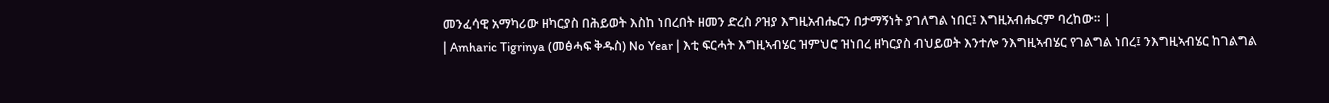መንፈሳዊ አማካሪው ዘካርያስ በሕይወት እስከ ነበረበት ዘመን ድረስ ዖዝያ እግዚአብሔርን በታማኝነት ያገለግል ነበር፤ እግዚአብሔርም ባረከው። |
| Amharic Tigrinya (መፅሓፍ ቅዱስ) No Year | እቲ ፍርሓት እግዚኣብሄር ዝምህሮ ዝነበረ ዘካርያስ ብህይወት እንተሎ ንእግዚኣብሄር የገልግል ነበረ፤ ንእግዚኣብሄር ከገልግል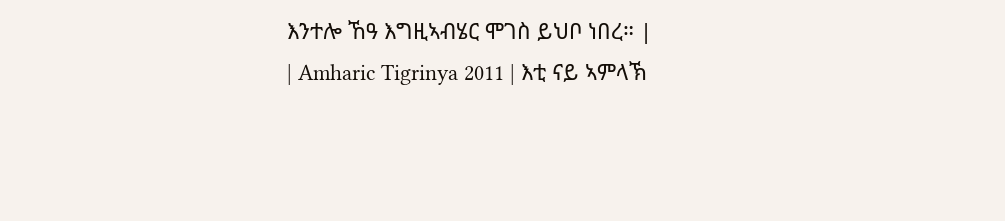እንተሎ ኸዓ እግዚኣብሄር ሞገስ ይህቦ ነበረ። |
| Amharic Tigrinya 2011 | እቲ ናይ ኣምላኽ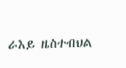ራእይ ዜስተብህል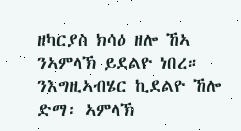ዘካርያስ ክሳዕ ዘሎ ኸኣ ንኣምላኽ ይደልዮ ነበረ። ንእግዚኣብሄር ኪደልዮ ኸሎ ድማ፡ ኣምላኽ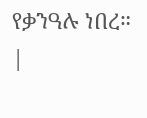የቃንዓሉ ነበረ። |